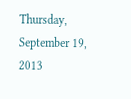Thursday, September 19, 2013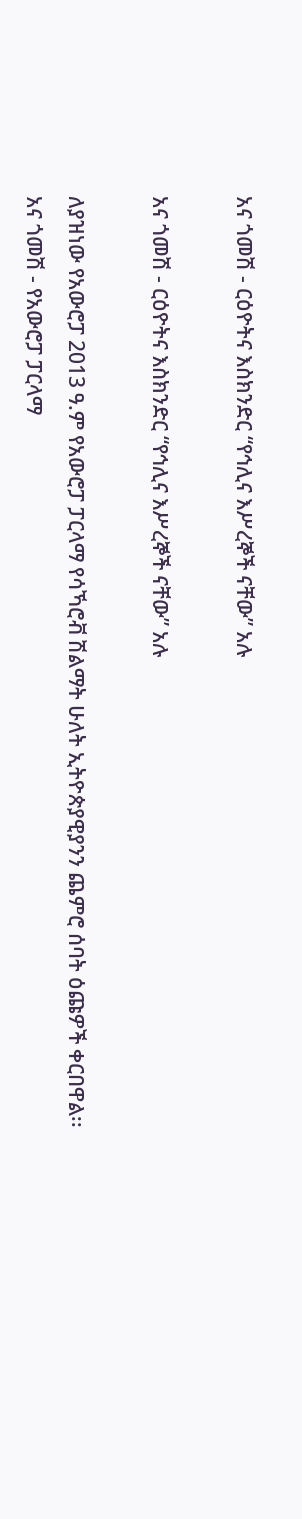አና ጎመሽ - ርዕዮትና እስክንድር “የኅሊና እሥረኞች ናቸው” አሉ

አና ጎመሽ - ርዕዮትና እስክንድር “የኅሊና እሥረኞች ናቸው” አሉ

ለያዝነው የአውሮፓ 2013 ዓ.ም የአውሮፓ ፓርላማ የሳኻሮቭ ሽልማት ሁለት ኢትዮጵያዊያንን ጨምሮ ሰባት ዕጩዎች ቀርበዋል፡፡
አና ጎመሽ - የአውሮፓ ፓርላማ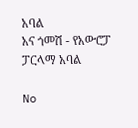አባል
አና ጎመሽ - የአውሮፓ ፓርላማ አባል

No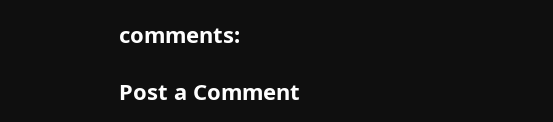comments:

Post a Comment